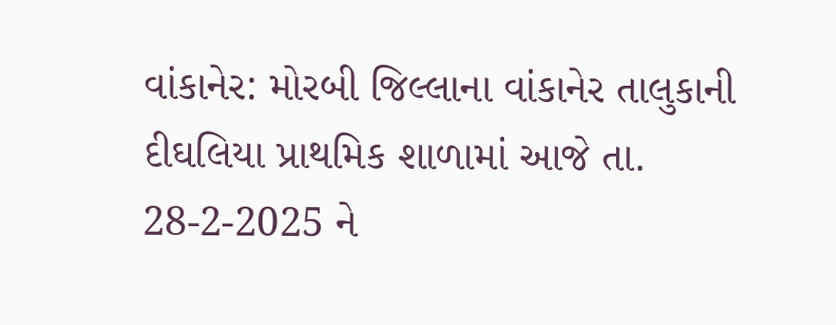વાંકાનેર: મોરબી જિલ્લાના વાંકાનેર તાલુકાની દીઘલિયા પ્રાથમિક શાળામાં આજે તા. 28-2-2025 ને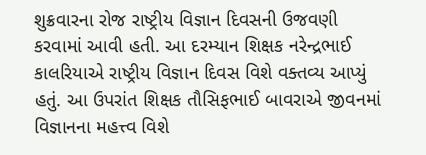શુક્રવારના રોજ રાષ્ટ્રીય વિજ્ઞાન દિવસની ઉજવણી કરવામાં આવી હતી. આ દરમ્યાન શિક્ષક નરેન્દ્રભાઈ કાલરિયાએ રાષ્ટ્રીય વિજ્ઞાન દિવસ વિશે વક્તવ્ય આપ્યું હતું. આ ઉપરાંત શિક્ષક તૌસિફભાઈ બાવરાએ જીવનમાં વિજ્ઞાનના મહત્ત્વ વિશે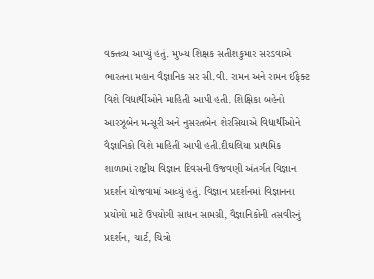વક્તવ્ય આપ્યું હતું. મુખ્ય શિક્ષક સતીશકુમાર સરડવાએ ભારતના મહાન વૈજ્ઞાનિક સર સી.વી. રામન અને રામન ઈફેક્ટ વિશે વિદ્યાર્થીઓને માહિતી આપી હતી. શિક્ષિકા બહેનો આરઝૂબેન મન્સૂરી અને નુસરતબેન શેરસિયાએ વિદ્યાર્થીઓને વૈજ્ઞાનિકો વિશે માહિતી આપી હતી.દીઘલિયા પ્રાથમિક શાળામાં રાષ્ટ્રીય વિજ્ઞાન દિવસની ઉજવણી અંતર્ગત વિજ્ઞાન પ્રદર્શન યોજવામાં આવ્યું હતું. વિજ્ઞાન પ્રદર્શનમાં વિજ્ઞાનના પ્રયોગો માટે ઉપયોગી સાધન સામગ્રી, વૈજ્ઞાનિકોની તસવીરનું પ્રદર્શન, ચાર્ટ, ચિત્રો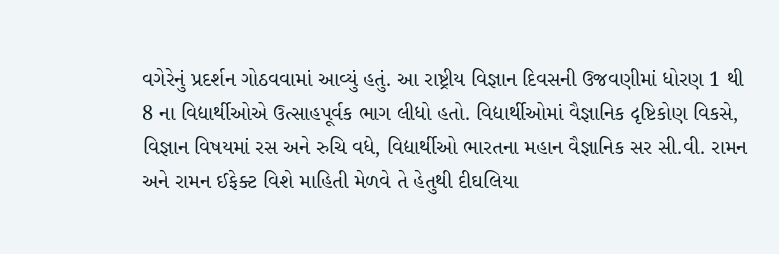વગેરેનું પ્રદર્શન ગોઠવવામાં આવ્યું હતું. આ રાષ્ટ્રીય વિજ્ઞાન દિવસની ઉજવણીમાં ધોરણ 1 થી 8 ના વિદ્યાર્થીઓએ ઉત્સાહપૂર્વક ભાગ લીધો હતો. વિદ્યાર્થીઓમાં વૈજ્ઞાનિક દૃષ્ટિકોણ વિકસે, વિજ્ઞાન વિષયમાં રસ અને રુચિ વધે, વિદ્યાર્થીઓ ભારતના મહાન વૈજ્ઞાનિક સર સી.વી. રામન અને રામન ઈફેક્ટ વિશે માહિતી મેળવે તે હેતુથી દીઘલિયા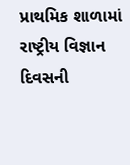પ્રાથમિક શાળામાં રાષ્ટ્રીય વિજ્ઞાન દિવસની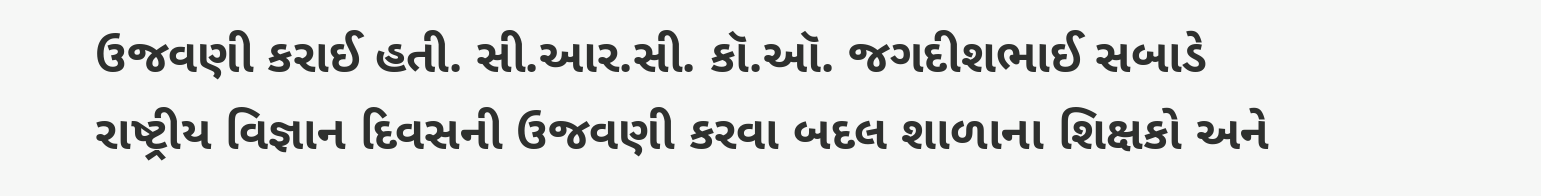ઉજવણી કરાઈ હતી. સી.આર.સી. કૉ.ઑ. જગદીશભાઈ સબાડે રાષ્ટ્રીય વિજ્ઞાન દિવસની ઉજવણી કરવા બદલ શાળાના શિક્ષકો અને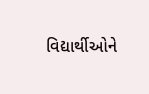વિદ્યાર્થીઓને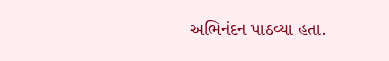અભિનંદન પાઠવ્યા હતા.